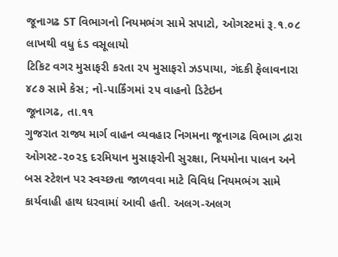જૂનાગઢ ST વિભાગનો નિયમભંગ સામે સપાટો, ઓગસ્ટમાં રૂ.૧.૦૮ લાખથી વધુ દંડ વસૂલાયો
ટિકિટ વગર મુસાફરી કરતા ૨૫ મુસાફરો ઝડપાયા, ગંદકી ફેલાવનારા ૪૮૭ સામે કેસ; નો-પાર્કિંગમાં ૨૫ વાહનો ડિટેઇન
જૂનાગઢ, તા.૧૧
ગુજરાત રાજ્ય માર્ગ વાહન વ્યવહાર નિગમના જૂનાગઢ વિભાગ દ્વારા ઓગસ્ટ-૨૦૨૬ દરમિયાન મુસાફરોની સુરક્ષા, નિયમોના પાલન અને બસ સ્ટેશન પર સ્વચ્છતા જાળવવા માટે વિવિધ નિયમભંગ સામે કાર્યવાહી હાથ ધરવામાં આવી હતી. અલગ-અલગ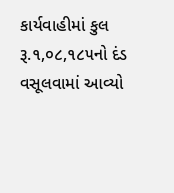કાર્યવાહીમાં કુલ રૂ.૧,૦૮,૧૮૫નો દંડ વસૂલવામાં આવ્યો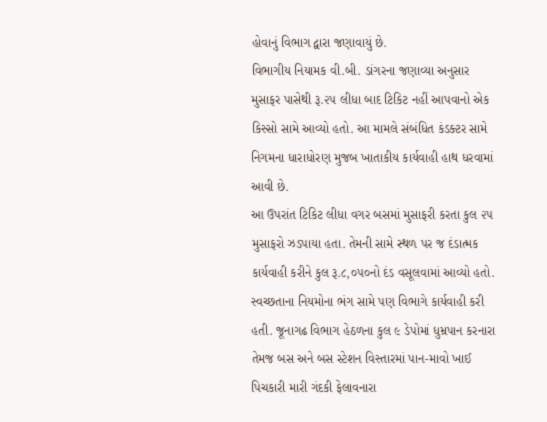હોવાનું વિભાગ દ્વારા જણાવાયું છે.
વિભાગીય નિયામક વી.બી. ડાંગરના જણાવ્યા અનુસાર મુસાફર પાસેથી રૂ.૨૫ લીધા બાદ ટિકિટ નહીં આપવાનો એક કિસ્સો સામે આવ્યો હતો. આ મામલે સંબંધિત કંડક્ટર સામે નિગમના ધારાધોરણ મુજબ ખાતાકીય કાર્યવાહી હાથ ધરવામાં આવી છે.
આ ઉપરાંત ટિકિટ લીધા વગર બસમાં મુસાફરી કરતા કુલ ૨૫ મુસાફરો ઝડપાયા હતા. તેમની સામે સ્થળ પર જ દંડાત્મક કાર્યવાહી કરીને કુલ રૂ.૮,૦૫૦નો દંડ વસૂલવામાં આવ્યો હતો.
સ્વચ્છતાના નિયમોના ભંગ સામે પણ વિભાગે કાર્યવાહી કરી હતી. જૂનાગઢ વિભાગ હેઠળના કુલ ૯ ડેપોમાં ધુમ્રપાન કરનારા તેમજ બસ અને બસ સ્ટેશન વિસ્તારમાં પાન-માવો ખાઈ પિચકારી મારી ગંદકી ફેલાવનારા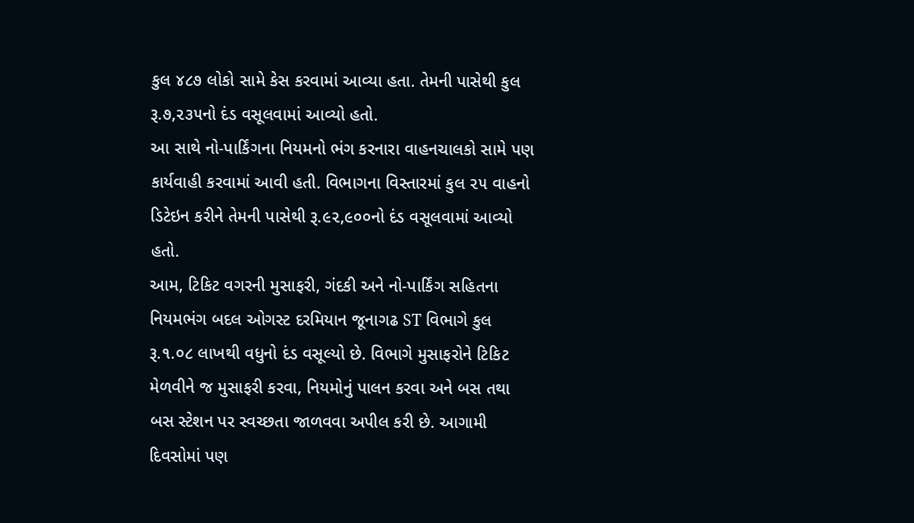કુલ ૪૮૭ લોકો સામે કેસ કરવામાં આવ્યા હતા. તેમની પાસેથી કુલ રૂ.૭,૨૩૫નો દંડ વસૂલવામાં આવ્યો હતો.
આ સાથે નો-પાર્કિંગના નિયમનો ભંગ કરનારા વાહનચાલકો સામે પણ કાર્યવાહી કરવામાં આવી હતી. વિભાગના વિસ્તારમાં કુલ ૨૫ વાહનો ડિટેઇન કરીને તેમની પાસેથી રૂ.૯૨,૯૦૦નો દંડ વસૂલવામાં આવ્યો હતો.
આમ, ટિકિટ વગરની મુસાફરી, ગંદકી અને નો-પાર્કિંગ સહિતના નિયમભંગ બદલ ઓગસ્ટ દરમિયાન જૂનાગઢ ST વિભાગે કુલ રૂ.૧.૦૮ લાખથી વધુનો દંડ વસૂલ્યો છે. વિભાગે મુસાફરોને ટિકિટ મેળવીને જ મુસાફરી કરવા, નિયમોનું પાલન કરવા અને બસ તથા બસ સ્ટેશન પર સ્વચ્છતા જાળવવા અપીલ કરી છે. આગામી દિવસોમાં પણ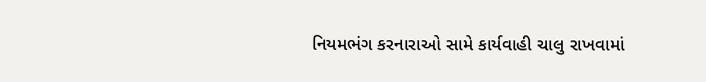નિયમભંગ કરનારાઓ સામે કાર્યવાહી ચાલુ રાખવામાં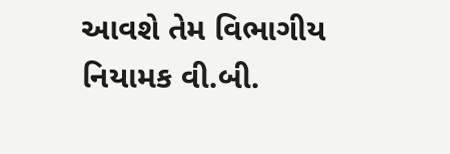આવશે તેમ વિભાગીય નિયામક વી.બી.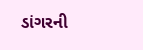ડાંગરની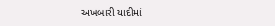અખબારી યાદીમાં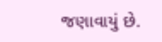જણાવાયું છે.